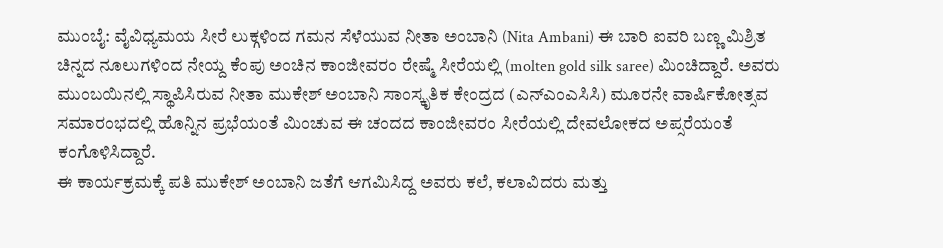ಮುಂಬೈ: ವೈವಿಧ್ಯಮಯ ಸೀರೆ ಲುಕ್ಗಳಿಂದ ಗಮನ ಸೆಳೆಯುವ ನೀತಾ ಅಂಬಾನಿ (Nita Ambani) ಈ ಬಾರಿ ಐವರಿ ಬಣ್ಣ ಮಿಶ್ರಿತ ಚಿನ್ನದ ನೂಲುಗಳಿಂದ ನೇಯ್ದ ಕೆಂಪು ಅಂಚಿನ ಕಾಂಜೀವರಂ ರೇಷ್ಮೆ ಸೀರೆಯಲ್ಲಿ (molten gold silk saree) ಮಿಂಚಿದ್ದಾರೆ. ಅವರು ಮುಂಬಯಿನಲ್ಲಿ ಸ್ಥಾಪಿಸಿರುವ ನೀತಾ ಮುಕೇಶ್ ಅಂಬಾನಿ ಸಾಂಸ್ಕೃತಿಕ ಕೇಂದ್ರದ (ಎನ್ಎಂಎಸಿಸಿ) ಮೂರನೇ ವಾರ್ಷಿಕೋತ್ಸವ ಸಮಾರಂಭದಲ್ಲಿ ಹೊನ್ನಿನ ಪ್ರಭೆಯಂತೆ ಮಿಂಚುವ ಈ ಚಂದದ ಕಾಂಜೀವರಂ ಸೀರೆಯಲ್ಲಿ ದೇವಲೋಕದ ಅಪ್ಸರೆಯಂತೆ ಕಂಗೊಳಿಸಿದ್ದಾರೆ.
ಈ ಕಾರ್ಯಕ್ರಮಕ್ಕೆ ಪತಿ ಮುಕೇಶ್ ಅಂಬಾನಿ ಜತೆಗೆ ಆಗಮಿಸಿದ್ದ ಅವರು ಕಲೆ, ಕಲಾವಿದರು ಮತ್ತು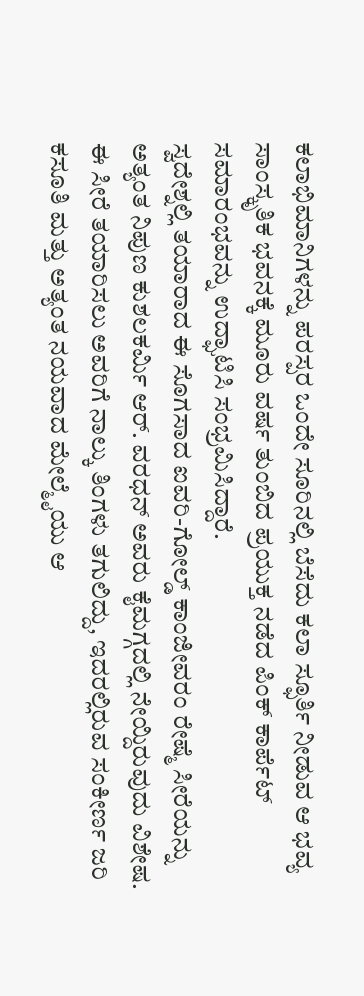ಕಲಾಭಿಮಾನಿಗಳನ್ನು ಪರಸ್ಪರ ಒಂದೇ ಸೂರಿನಲ್ಲಿ ಬೆಸೆದು ಕಲಾ ಸ್ಫೂರ್ತಿ ನೀಡುವ ಆ ಭವ್ಯ ಸಾಂಸ್ಕೃತಿಕ ಭವನಕ್ಕೆ ಮೂರು ವರ್ಷ ತುಂಬಿದ ಪ್ರಯುಕ್ತ ನಡೆದ ಪಿಂಕ್ ಕಾರ್ಪೆಟ್ ಸಮಾರಂಭವನ್ನು ಉದ್ಘಾಟಿಸಿ ಸಂಭ್ರಮಿಸಿದ್ದಾರೆ.
ಸ್ವದೇಶ್ನಲ್ಲಿ ತಯಾರಾದ ಈ ಸೊಗಸಾದ ಐವರಿ-ಗೋಲ್ಡ್ ಕಾಂಜೀವರಂ ರೇಷ್ಮೆ ಸೀರೆಯನ್ನು ಅತ್ಯಂತ ನಿಪುಣ ಕುಶಲಕರ್ಮಿ ಆರ್. ವರಧನ್ ಅವರು ಕೈಮಗ್ಗದಲ್ಲಿ ನೇಯ್ದಿರುವುದು ವಿಶೇಷ. ಈ ಸೀರೆ ತಯಾರಿಸಲು ಅವರಿಗೆ ನಾಲ್ಕು ತಿಂಗಳು ತಗುಲಿದ್ದು, ಇದರಲ್ಲಿರುವ ಸಂಕೀರ್ಣ ಜರಿ ಕಸೂತಿ ಮತ್ತು ಅತ್ಯಂತ ನಯವಾದ ಮೇಲ್ಮೈಯು ಆ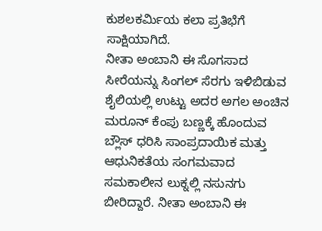ಕುಶಲಕರ್ಮಿಯ ಕಲಾ ಪ್ರತಿಭೆಗೆ ಸಾಕ್ಷಿಯಾಗಿದೆ.
ನೀತಾ ಅಂಬಾನಿ ಈ ಸೊಗಸಾದ ಸೀರೆಯನ್ನು ಸಿಂಗಲ್ ಸೆರಗು ಇಳಿಬಿಡುವ ಶೈಲಿಯಲ್ಲಿ ಉಟ್ಟು ಅದರ ಅಗಲ ಅಂಚಿನ ಮರೂನ್ ಕೆಂಪು ಬಣ್ಣಕ್ಕೆ ಹೊಂದುವ ಬ್ಲೌಸ್ ಧರಿಸಿ ಸಾಂಪ್ರದಾಯಿಕ ಮತ್ತು ಆಧುನಿಕತೆಯ ಸಂಗಮವಾದ ಸಮಕಾಲೀನ ಲುಕ್ನಲ್ಲಿ ನಸುನಗು ಬೀರಿದ್ದಾರೆ. ನೀತಾ ಅಂಬಾನಿ ಈ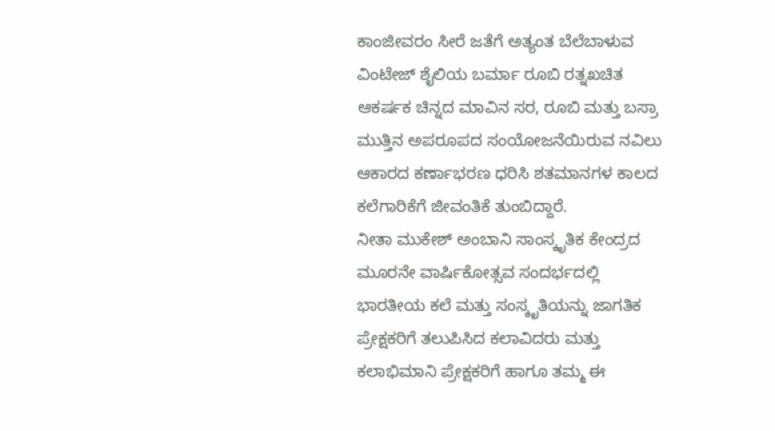ಕಾಂಜೀವರಂ ಸೀರೆ ಜತೆಗೆ ಅತ್ಯಂತ ಬೆಲೆಬಾಳುವ ವಿಂಟೇಜ್ ಶೈಲಿಯ ಬರ್ಮಾ ರೂಬಿ ರತ್ನಖಚಿತ ಆಕರ್ಷಕ ಚಿನ್ನದ ಮಾವಿನ ಸರ, ರೂಬಿ ಮತ್ತು ಬಸ್ರಾ ಮುತ್ತಿನ ಅಪರೂಪದ ಸಂಯೋಜನೆಯಿರುವ ನವಿಲು ಆಕಾರದ ಕರ್ಣಾಭರಣ ಧರಿಸಿ ಶತಮಾನಗಳ ಕಾಲದ ಕಲೆಗಾರಿಕೆಗೆ ಜೀವಂತಿಕೆ ತುಂಬಿದ್ದಾರೆ.
ನೀತಾ ಮುಕೇಶ್ ಅಂಬಾನಿ ಸಾಂಸ್ಕೃತಿಕ ಕೇಂದ್ರದ ಮೂರನೇ ವಾರ್ಷಿಕೋತ್ಸವ ಸಂದರ್ಭದಲ್ಲಿ ಭಾರತೀಯ ಕಲೆ ಮತ್ತು ಸಂಸ್ಕೃತಿಯನ್ನು ಜಾಗತಿಕ ಪ್ರೇಕ್ಷಕರಿಗೆ ತಲುಪಿಸಿದ ಕಲಾವಿದರು ಮತ್ತು ಕಲಾಭಿಮಾನಿ ಪ್ರೇಕ್ಷಕರಿಗೆ ಹಾಗೂ ತಮ್ಮ ಈ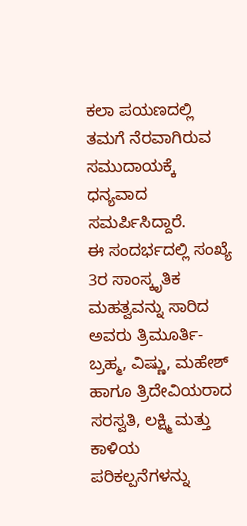ಕಲಾ ಪಯಣದಲ್ಲಿ ತಮಗೆ ನೆರವಾಗಿರುವ ಸಮುದಾಯಕ್ಕೆ ಧನ್ಯವಾದ ಸಮರ್ಪಿಸಿದ್ದಾರೆ.
ಈ ಸಂದರ್ಭದಲ್ಲಿ ಸಂಖ್ಯೆ 3ರ ಸಾಂಸ್ಕೃತಿಕ ಮಹತ್ವವನ್ನು ಸಾರಿದ ಅವರು ತ್ರಿಮೂರ್ತಿ-ಬ್ರಹ್ಮ, ವಿಷ್ಣು, ಮಹೇಶ್ ಹಾಗೂ ತ್ರಿದೇವಿಯರಾದ ಸರಸ್ವತಿ, ಲಕ್ಷ್ಮಿ ಮತ್ತು ಕಾಳಿಯ ಪರಿಕಲ್ಪನೆಗಳನ್ನು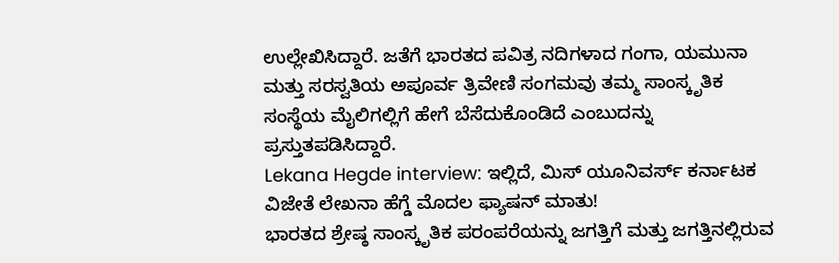ಉಲ್ಲೇಖಿಸಿದ್ದಾರೆ. ಜತೆಗೆ ಭಾರತದ ಪವಿತ್ರ ನದಿಗಳಾದ ಗಂಗಾ, ಯಮುನಾ ಮತ್ತು ಸರಸ್ವತಿಯ ಅಪೂರ್ವ ತ್ರಿವೇಣಿ ಸಂಗಮವು ತಮ್ಮ ಸಾಂಸ್ಕೃತಿಕ ಸಂಸ್ಥೆಯ ಮೈಲಿಗಲ್ಲಿಗೆ ಹೇಗೆ ಬೆಸೆದುಕೊಂಡಿದೆ ಎಂಬುದನ್ನು ಪ್ರಸ್ತುತಪಡಿಸಿದ್ದಾರೆ.
Lekana Hegde interview: ಇಲ್ಲಿದೆ, ಮಿಸ್ ಯೂನಿವರ್ಸ್ ಕರ್ನಾಟಕ ವಿಜೇತೆ ಲೇಖನಾ ಹೆಗ್ಡೆ ಮೊದಲ ಫ್ಯಾಷನ್ ಮಾತು!
ಭಾರತದ ಶ್ರೇಷ್ಠ ಸಾಂಸ್ಕೃತಿಕ ಪರಂಪರೆಯನ್ನು ಜಗತ್ತಿಗೆ ಮತ್ತು ಜಗತ್ತಿನಲ್ಲಿರುವ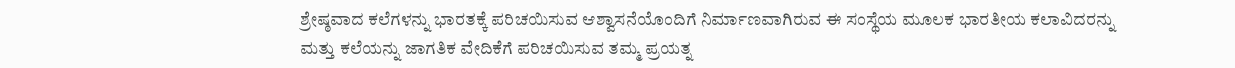ಶ್ರೇಷ್ಠವಾದ ಕಲೆಗಳನ್ನು ಭಾರತಕ್ಕೆ ಪರಿಚಯಿಸುವ ಆಶ್ವಾಸನೆಯೊಂದಿಗೆ ನಿರ್ಮಾಣವಾಗಿರುವ ಈ ಸಂಸ್ಥೆಯ ಮೂಲಕ ಭಾರತೀಯ ಕಲಾವಿದರನ್ನು ಮತ್ತು ಕಲೆಯನ್ನು ಜಾಗತಿಕ ವೇದಿಕೆಗೆ ಪರಿಚಯಿಸುವ ತಮ್ಮ ಪ್ರಯತ್ನ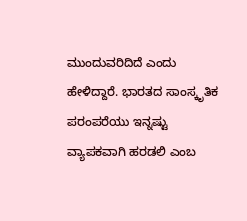ಮುಂದುವರಿದಿದೆ ಎಂದು ಹೇಳಿದ್ದಾರೆ. ಭಾರತದ ಸಾಂಸ್ಕೃತಿಕ ಪರಂಪರೆಯು ಇನ್ನಷ್ಟು ವ್ಯಾಪಕವಾಗಿ ಹರಡಲಿ ಎಂಬ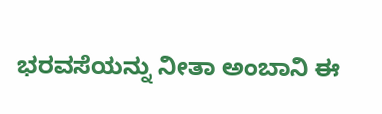ಭರವಸೆಯನ್ನು ನೀತಾ ಅಂಬಾನಿ ಈ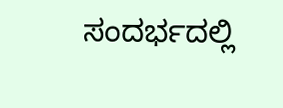ಸಂದರ್ಭದಲ್ಲಿ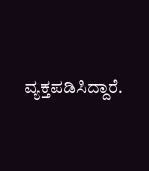ವ್ಯಕ್ತಪಡಿಸಿದ್ದಾರೆ.